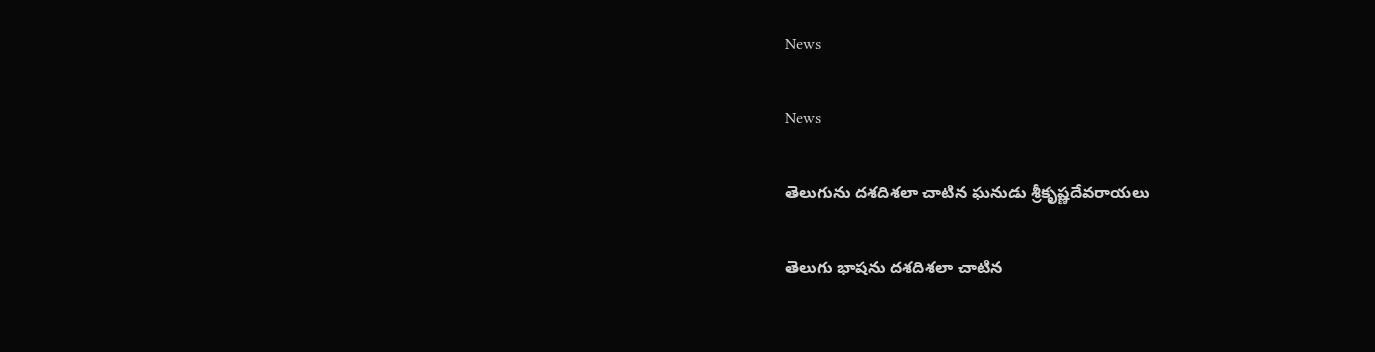News

News

తెలుగును దశదిశలా చాటిన ఘనుడు శ్రీకృష్ణదేవరాయలు

తెలుగు భాషను దశదిశలా చాటిన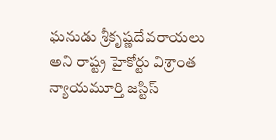ఘనుడు శ్రీకృష్ణదేవరాయలు అని రాష్ట్ర హైకోర్టు విశ్రాంత న్యాయమూర్తి జస్టిస్‌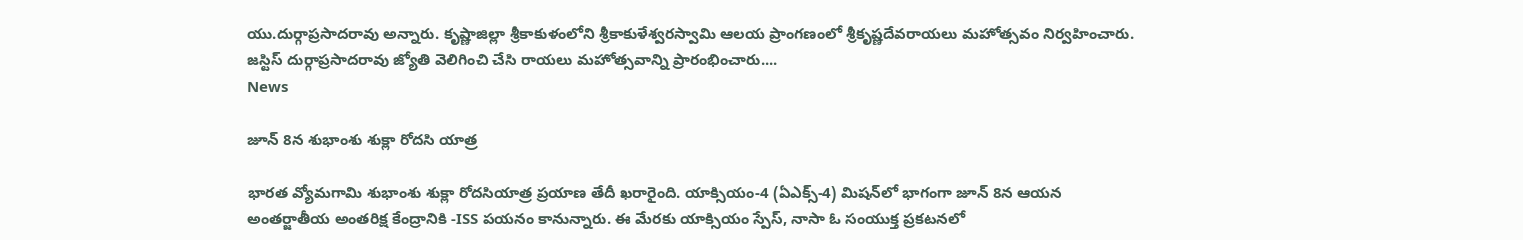యు.దుర్గాప్రసాదరావు అన్నారు. కృష్ణాజిల్లా శ్రీకాకుళంలోని శ్రీకాకుళేశ్వరస్వామి ఆలయ ప్రాంగణంలో శ్రీకృష్ణదేవరాయలు మహోత్సవం నిర్వహించారు. జస్టిస్‌ దుర్గాప్రసాదరావు జ్యోతి వెలిగించి చేసి రాయలు మహోత్సవాన్ని ప్రారంభించారు....
News

జూన్‌ 8న శుభాంశు శుక్లా రోదసి యాత్ర

భారత వ్యోమగామి శుభాంశు శుక్లా రోదసియాత్ర ప్రయాణ తేదీ ఖరారైంది. యాక్సియం-4 (ఏఎక్స్‌-4) మిషన్‌లో భాగంగా జూన్‌ 8న ఆయన అంతర్జాతీయ అంతరిక్ష కేంద్రానికి -ISS పయనం కానున్నారు. ఈ మేరకు యాక్సియం స్పేస్‌, నాసా ఓ సంయుక్త ప్రకటనలో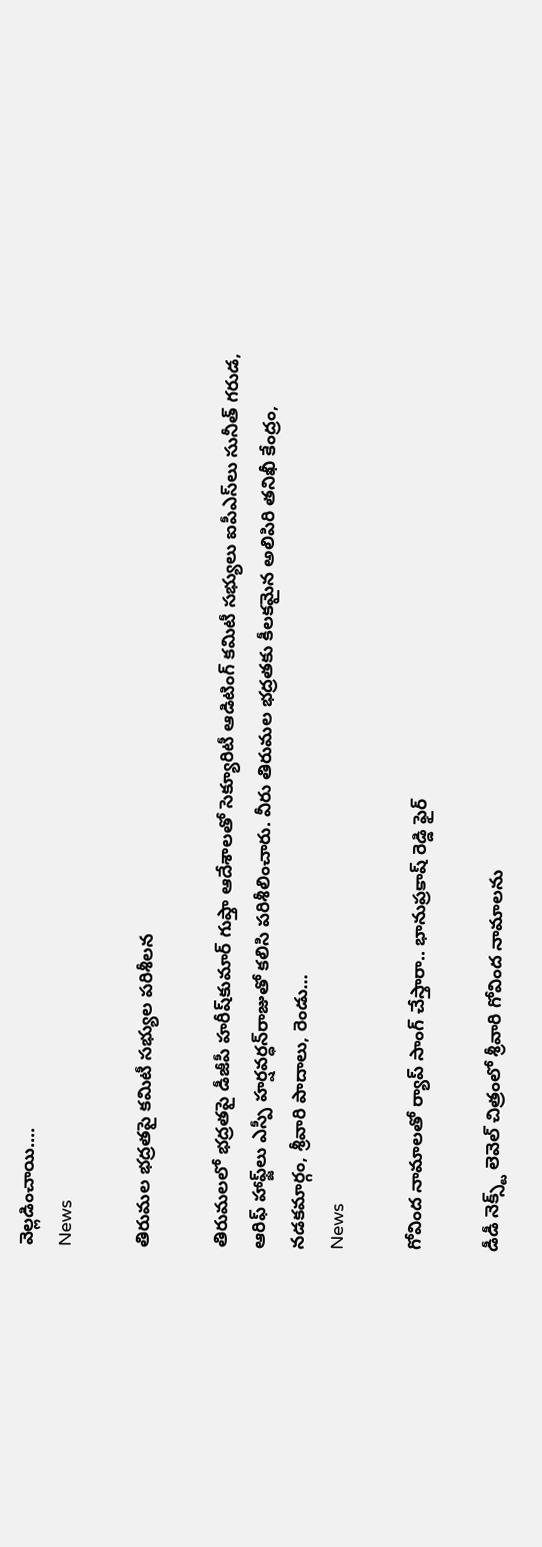వెల్లడించాయి....
News

తిరుమల భద్రతపై కమిటీ సభ్యుల పరిశీలన

తిరుమలలో భద్రతపై డీజీపీ హరీష్‌కుమార్‌ గుప్తా ఆదేశాలతో సెక్యూరిటీ ఆడిటింగ్‌ కమిటీ సభ్యులు ఐపీఎస్‌లు సునీత్‌ గరుడ, ఆరిఫ్‌ హాఫ్జ్‌లు ఎస్పీ హర్షవర్ధన్‌రాజుతో కలిసి పరిశీలించారు. వీరు తిరుమల భద్రతకు కీలకమైన అలిపిరి తనిఖీ కేంద్రం, నడకమార్గం, శ్రీవారి పాదాలు, రెండు...
News

గోవింద నామాలతో ర్యాప్ సాంగ్ చేస్తారా.. భానుప్రకాష్ రెడ్డి ఫైర్

డీడీ నెక్స్ట్ లెవెల్ చిత్రంలో శ్రీవారి గోవింద నామాలను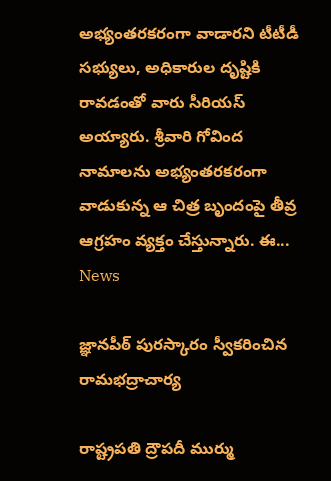అభ్యంతరకరంగా వాడారని టీటీడీ సభ్యులు, అధికారుల దృష్టికి రావడంతో వారు సీరియస్ అయ్యారు. శ్రీవారి గోవింద నామాలను అభ్యంతరకరంగా వాడుకున్న ఆ చిత్ర బృందంపై తీవ్ర ఆగ్రహం వ్యక్తం చేస్తున్నారు. ఈ...
News

జ్ఞానపీఠ్‌ పురస్కారం స్వీకరించిన రామభద్రాచార్య

రాష్ట్రపతి ద్రౌపదీ ముర్ము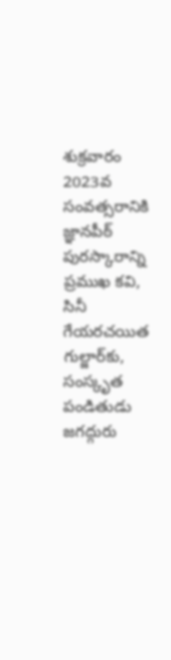శుక్రవారం 2023వ సంవత్సరానికి జ్ఞానపీఠ్‌ పురస్కారాన్ని ప్రముఖ కవి, సినీ గేయరచయిత గుల్జార్‌కు, సంస్కృత పండితుడు జగద్గురు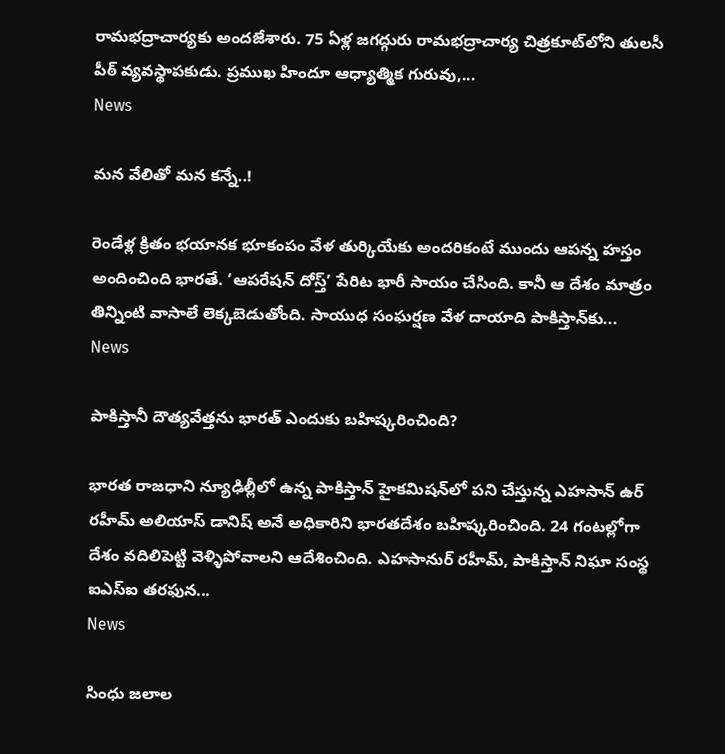రామభద్రాచార్యకు అందజేశారు. 75 ఏళ్ల జగద్గురు రామభద్రాచార్య చిత్రకూట్‌లోని తులసీ పీఠ్‌ వ్యవస్థాపకుడు. ప్రముఖ హిందూ ఆధ్యాత్మిక గురువు,...
News

మన వేలితో మన కన్నే..!

రెండేళ్ల క్రితం భయానక భూకంపం వేళ తుర్కియేకు అందరికంటే ముందు ఆపన్న హస్తం అందించింది భారతే. ‘ఆపరేషన్‌ దోస్త్‌’ పేరిట భారీ సాయం చేసింది. కానీ ఆ దేశం మాత్రం తిన్నింటి వాసాలే లెక్కబెడుతోంది. సాయుధ సంఘర్షణ వేళ దాయాది పాకిస్తాన్‌కు...
News

పాకిస్తానీ దౌత్యవేత్తను భారత్ ఎందుకు బహిష్కరించింది?

భారత రాజధాని న్యూఢిల్లీలో ఉన్న పాకిస్తాన్ హైకమిషన్‌లో పని చేస్తున్న ఎహసాన్ ఉర్ రహీమ్ అలియాస్ డానిష్ అనే అధికారిని భారతదేశం బహిష్కరించింది. 24 గంటల్లోగా దేశం వదిలిపెట్టి వెళ్ళిపోవాలని ఆదేశించింది. ఎహసానుర్ రహీమ్, పాకిస్తాన్ నిఘా సంస్థ ఐఎస్ఐ తరఫున...
News

సింధు జలాల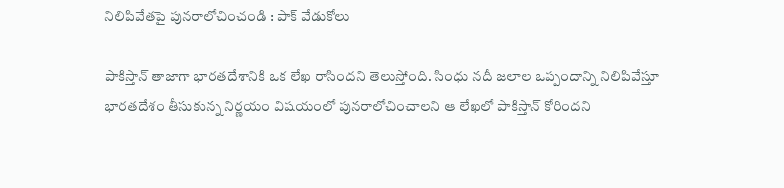నిలిపివేతపై పునరాలోచించండి : పాక్ వేడుకోలు

పాకిస్తాన్ తాజాగా భారతదేశానికి ఒక లేఖ రాసిందని తెలుస్తోంది. సింధు నదీ జలాల ఒప్పందాన్ని నిలిపివేస్తూ భారతదేశం తీసుకున్న నిర్ణయం విషయంలో పునరాలోచించాలని ఆ లేఖలో పాకిస్తాన్ కోరిందని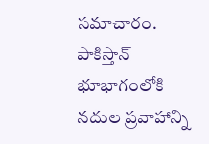సమాచారం. పాకిస్తాన్ భూభాగంలోకి నదుల ప్రవాహాన్ని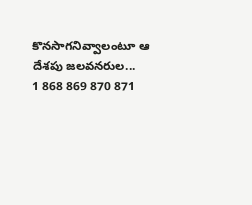కొనసాగనివ్వాలంటూ ఆ దేశపు జలవనరుల...
1 868 869 870 871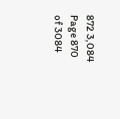872 3,084
Page 870 of 3084